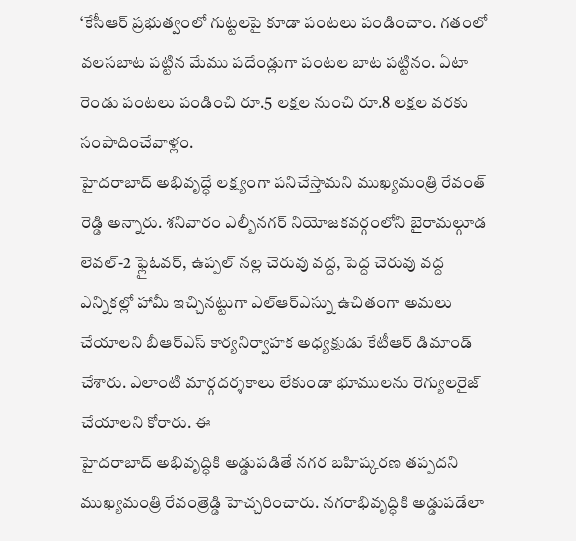‘కేసీఆర్ ప్రభుత్వంలో గుట్టలపై కూడా పంటలు పండించాం. గతంలో వలసబాట పట్టిన మేము పదేండ్లుగా పంటల బాట పట్టినం. ఏటా రెండు పంటలు పండించి రూ.5 లక్షల నుంచి రూ.8 లక్షల వరకు సంపాదించేవాళ్లం.
హైదరాబాద్ అభివృద్ధే లక్ష్యంగా పనిచేస్తామని ముఖ్యమంత్రి రేవంత్ రెడ్డి అన్నారు. శనివారం ఎల్బీనగర్ నియోజకవర్గంలోని బైరామల్గూడ లెవల్-2 ఫ్లైఓవర్, ఉప్పల్ నల్ల చెరువు వద్ద, పెద్ద చెరువు వద్ద
ఎన్నికల్లో హామీ ఇచ్చినట్టుగా ఎల్ఆర్ఎస్ను ఉచితంగా అమలు చేయాలని బీఆర్ఎస్ కార్యనిర్వాహక అధ్యక్షుడు కేటీఆర్ డిమాండ్ చేశారు. ఎలాంటి మార్గదర్శకాలు లేకుండా భూములను రెగ్యులరైజ్ చేయాలని కోరారు. ఈ
హైదరాబాద్ అభివృద్ధికి అడ్డుపడితే నగర బహిష్కరణ తప్పదని ముఖ్యమంత్రి రేవంత్రెడ్డి హెచ్చరించారు. నగరాభివృద్ధికి అడ్డుపడేలా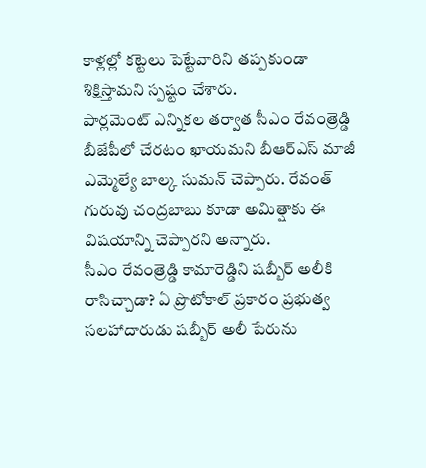కాళ్లల్లో కట్టెలు పెట్టేవారిని తప్పకుండా శిక్షిస్తామని స్పష్టం చేశారు.
పార్లమెంట్ ఎన్నికల తర్వాత సీఎం రేవంత్రెడ్డి బీజేపీలో చేరటం ఖాయమని బీఆర్ఎస్ మాజీ ఎమ్మెల్యే బాల్క సుమన్ చెప్పారు. రేవంత్ గురువు చంద్రబాబు కూడా అమిత్షాకు ఈ విషయాన్ని చెప్పారని అన్నారు.
సీఎం రేవంత్రెడ్డి కామారెడ్డిని షబ్బీర్ అలీకి రాసిచ్చాడా? ఏ ప్రొటోకాల్ ప్రకారం ప్రభుత్వ సలహాదారుడు షబ్బీర్ అలీ పేరును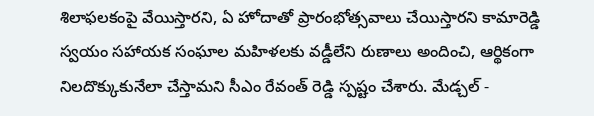శిలాఫలకంపై వేయిస్తారని, ఏ హోదాతో ప్రారంభోత్సవాలు చేయిస్తారని కామారెడ్డి
స్వయం సహాయక సంఘాల మహిళలకు వడ్డీలేని రుణాలు అందించి, ఆర్థికంగా నిలదొక్కుకునేలా చేస్తామని సీఎం రేవంత్ రెడ్డి స్పష్టం చేశారు. మేడ్చల్ -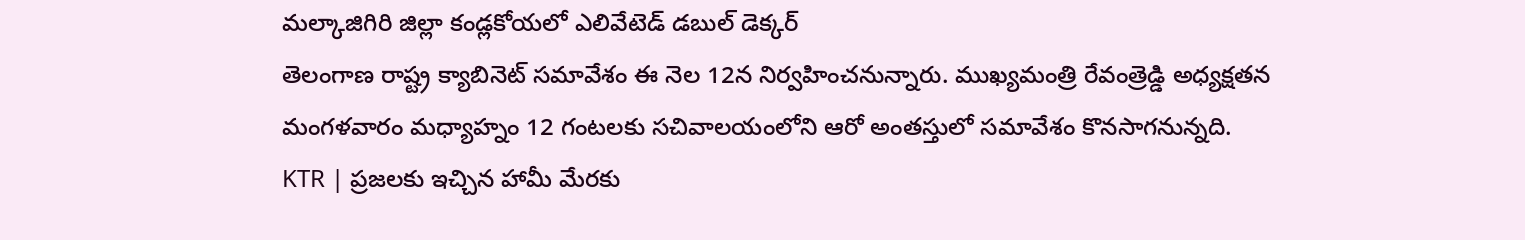మల్కాజిగిరి జిల్లా కండ్లకోయలో ఎలివేటెడ్ డబుల్ డెక్కర్
తెలంగాణ రాష్ట్ర క్యాబినెట్ సమావేశం ఈ నెల 12న నిర్వహించనున్నారు. ముఖ్యమంత్రి రేవంత్రెడ్డి అధ్యక్షతన మంగళవారం మధ్యాహ్నం 12 గంటలకు సచివాలయంలోని ఆరో అంతస్తులో సమావేశం కొనసాగనున్నది.
KTR | ప్రజలకు ఇచ్చిన హామీ మేరకు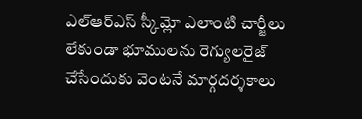ఎల్ఆర్ఎస్ స్కీమ్లో ఎలాంటి చార్జీలు లేకుండా భూములను రెగ్యులరైజ్ చేసేందుకు వెంటనే మార్గదర్శకాలు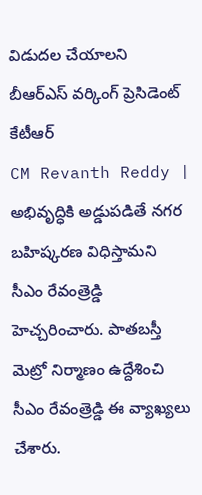విడుదల చేయాలని బీఆర్ఎస్ వర్కింగ్ ప్రెసిడెంట్ కేటీఆర్
CM Revanth Reddy | అభివృద్ధికి అడ్డుపడితే నగర బహిష్కరణ విధిస్తామని సీఎం రేవంత్రెడ్డి హెచ్చరించారు. పాతబస్తీ మెట్రో నిర్మాణం ఉద్దేశించి సీఎం రేవంత్రెడ్డి ఈ వ్యాఖ్యలు చేశారు.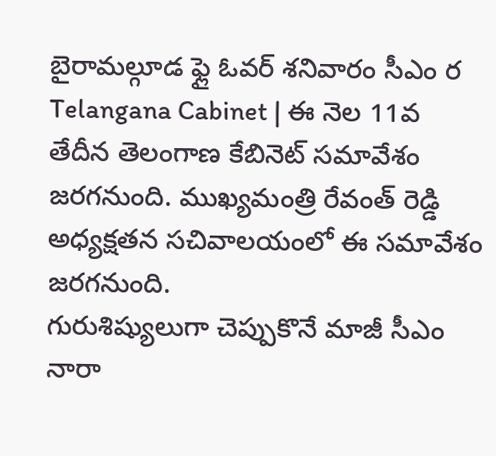బైరామల్గూడ ఫ్లై ఓవర్ శనివారం సీఎం ర
Telangana Cabinet | ఈ నెల 11వ తేదీన తెలంగాణ కేబినెట్ సమావేశం జరగనుంది. ముఖ్యమంత్రి రేవంత్ రెడ్డి అధ్యక్షతన సచివాలయంలో ఈ సమావేశం జరగనుంది.
గురుశిష్యులుగా చెప్పుకొనే మాజీ సీఎం నారా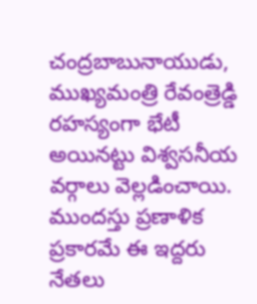చంద్రబాబునాయుడు, ముఖ్యమంత్రి రేవంత్రెడ్డి రహస్యంగా భేటీ అయినట్టు విశ్వసనీయ వర్గాలు వెల్లడించాయి. ముందస్తు ప్రణాళిక ప్రకారమే ఈ ఇద్దరు నేతలు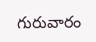గురువారం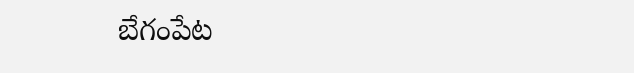బేగంపేట